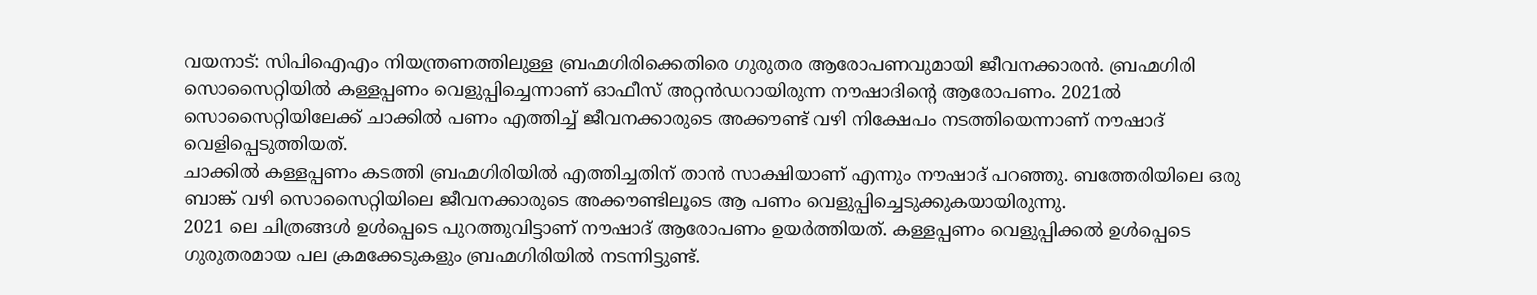വയനാട്: സിപിഐഎം നിയന്ത്രണത്തിലുള്ള ബ്രഹ്മഗിരിക്കെതിരെ ഗുരുതര ആരോപണവുമായി ജീവനക്കാരൻ. ബ്രഹ്മഗിരി സൊസൈറ്റിയിൽ കള്ളപ്പണം വെളുപ്പിച്ചെന്നാണ് ഓഫീസ് അറ്റൻഡറായിരുന്ന നൗഷാദിൻ്റെ ആരോപണം. 2021ൽ സൊസൈറ്റിയിലേക്ക് ചാക്കിൽ പണം എത്തിച്ച് ജീവനക്കാരുടെ അക്കൗണ്ട് വഴി നിക്ഷേപം നടത്തിയെന്നാണ് നൗഷാദ് വെളിപ്പെടുത്തിയത്.
ചാക്കിൽ കള്ളപ്പണം കടത്തി ബ്രഹ്മഗിരിയിൽ എത്തിച്ചതിന് താൻ സാക്ഷിയാണ് എന്നും നൗഷാദ് പറഞ്ഞു. ബത്തേരിയിലെ ഒരു ബാങ്ക് വഴി സൊസൈറ്റിയിലെ ജീവനക്കാരുടെ അക്കൗണ്ടിലൂടെ ആ പണം വെളുപ്പിച്ചെടുക്കുകയായിരുന്നു.
2021 ലെ ചിത്രങ്ങൾ ഉൾപ്പെടെ പുറത്തുവിട്ടാണ് നൗഷാദ് ആരോപണം ഉയർത്തിയത്. കള്ളപ്പണം വെളുപ്പിക്കൽ ഉൾപ്പെടെ ഗുരുതരമായ പല ക്രമക്കേടുകളും ബ്രഹ്മഗിരിയിൽ നടന്നിട്ടുണ്ട്.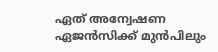ഏത് അന്വേഷണ ഏജൻസിക്ക് മുൻപിലും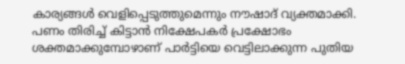കാര്യങ്ങൾ വെളിപ്പെടുത്തുമെന്നും നൗഷാദ് വ്യക്തമാക്കി. പണം തിരിച്ച് കിട്ടാൻ നിക്ഷേപകർ പ്രക്ഷോഭം ശക്തമാക്കുമ്പോഴാണ് പാർട്ടിയെ വെട്ടിലാക്കുന്ന പുതിയ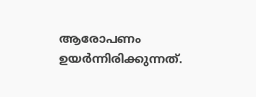ആരോപണം ഉയർന്നിരിക്കുന്നത്.